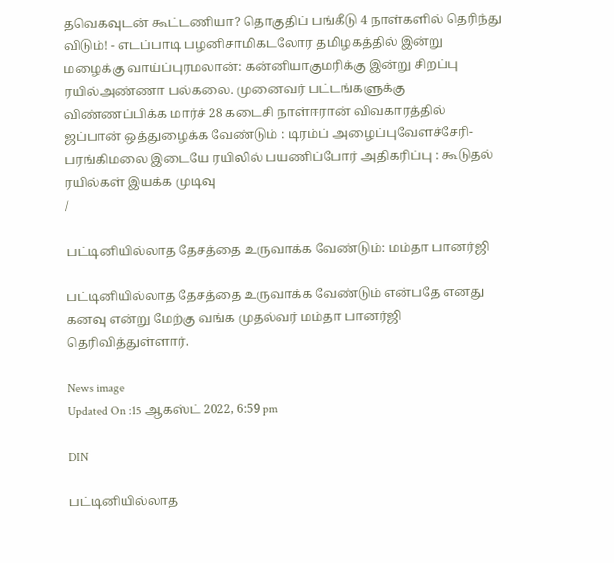தவெகவுடன் கூட்டணியா? தொகுதிப் பங்கீடு 4 நாள்களில் தெரிந்து விடும்! - எடப்பாடி பழனிசாமிகடலோர தமிழகத்தில் இன்று மழைக்கு வாய்ப்புரமலான்: கன்னியாகுமரிக்கு இன்று சிறப்பு ரயில்அண்ணா பல்கலை. முனைவர் பட்டங்களுக்கு விண்ணப்பிக்க மார்ச் 28 கடைசி நாள்ஈரான் விவகாரத்தில் ஜப்பான் ஒத்துழைக்க வேண்டும் : டிரம்ப் அழைப்புவேளச்சேரி-பரங்கிமலை இடையே ரயிலில் பயணிப்போர் அதிகரிப்பு : கூடுதல் ரயில்கள் இயக்க முடிவு
/

பட்டினியில்லாத தேசத்தை உருவாக்க வேண்டும்: மம்தா பானர்ஜி

பட்டினியில்லாத தேசத்தை உருவாக்க வேண்டும் என்பதே எனது கனவு என்று மேற்கு வங்க முதல்வர் மம்தா பானர்ஜி தெரிவித்துள்ளார்.

News image
Updated On :15 ஆகஸ்ட் 2022, 6:59 pm

DIN

பட்டினியில்லாத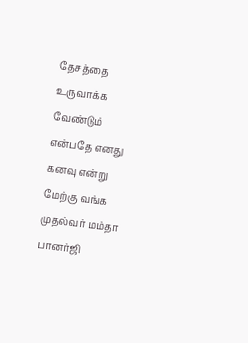தேசத்தை உருவாக்க வேண்டும் என்பதே எனது கனவு என்று மேற்கு வங்க முதல்வர் மம்தா பானர்ஜி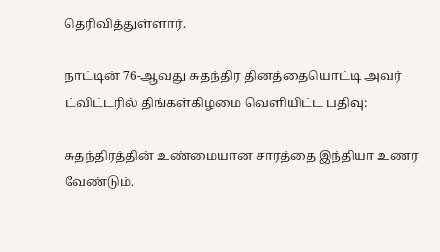தெரிவித்துள்ளார்.

நாட்டின் 76-ஆவது சுதந்திர தினத்தையொட்டி அவர் ட்விட்டரில் திங்கள்கிழமை வெளியிட்ட பதிவு:

சுதந்திரத்தின் உண்மையான சாரத்தை இந்தியா உணர வேண்டும்.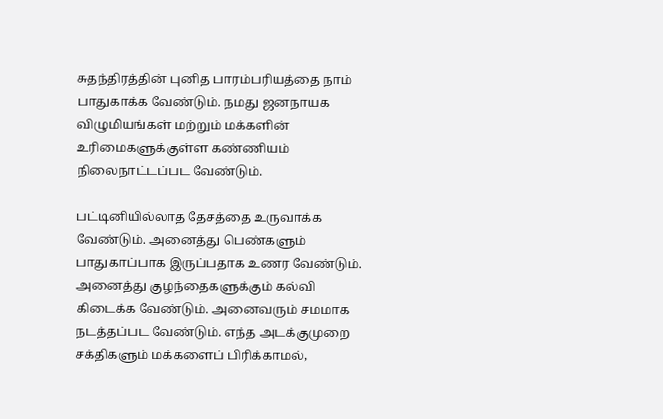சுதந்திரத்தின் புனித பாரம்பரியத்தை நாம் பாதுகாக்க வேண்டும். நமது ஜனநாயக விழுமியங்கள் மற்றும் மக்களின் உரிமைகளுக்குள்ள கண்ணியம் நிலைநாட்டப்பட வேண்டும்.

பட்டினியில்லாத தேசத்தை உருவாக்க வேண்டும். அனைத்து பெண்களும் பாதுகாப்பாக இருப்பதாக உணர வேண்டும். அனைத்து குழந்தைகளுக்கும் கல்வி கிடைக்க வேண்டும். அனைவரும் சமமாக நடத்தப்பட வேண்டும். எந்த அடக்குமுறை சக்திகளும் மக்களைப் பிரிக்காமல்,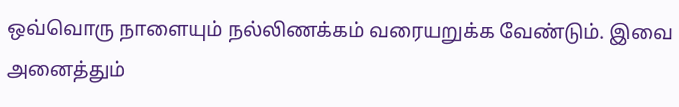ஒவ்வொரு நாளையும் நல்லிணக்கம் வரையறுக்க வேண்டும். இவை அனைத்தும்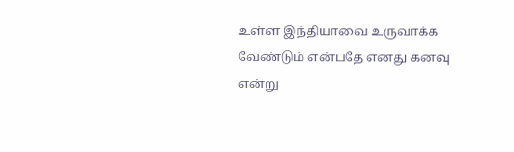உள்ள இந்தியாவை உருவாக்க வேண்டும் என்பதே எனது கனவு என்று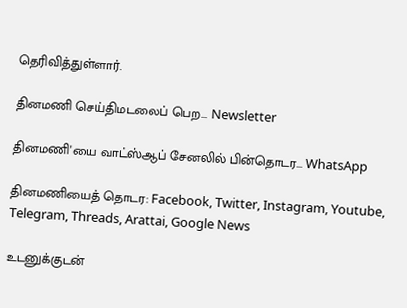தெரிவித்துள்ளார்.

தினமணி செய்திமடலைப் பெற... Newsletter

தினமணி'யை வாட்ஸ்ஆப் சேனலில் பின்தொடர... WhatsApp

தினமணியைத் தொடர: Facebook, Twitter, Instagram, Youtube, Telegram, Threads, Arattai, Google News

உடனுக்குடன்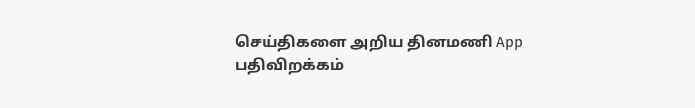செய்திகளை அறிய தினமணி App பதிவிறக்கம்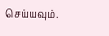செய்யவும்.